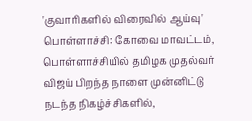'குவாரிகளில் விரைவில் ஆய்வு'
பொள்ளாச்சி: கோவை மாவட்டம், பொள்ளாச்சியில் தமிழக முதல்வர் விஜய் பிறந்த நாளை முன்னிட்டு நடந்த நிகழ்ச்சிகளில்,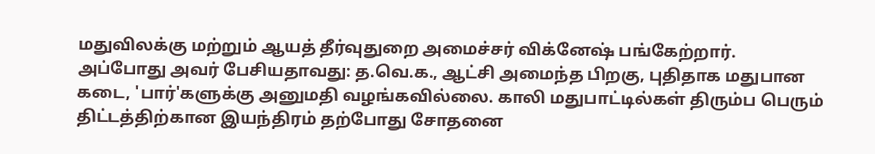மதுவிலக்கு மற்றும் ஆயத் தீர்வுதுறை அமைச்சர் விக்னேஷ் பங்கேற்றார்.
அப்போது அவர் பேசியதாவது: த.வெ.க., ஆட்சி அமைந்த பிறகு, புதிதாக மதுபான கடை, 'பார்'களுக்கு அனுமதி வழங்கவில்லை. காலி மதுபாட்டில்கள் திரும்ப பெரும் திட்டத்திற்கான இயந்திரம் தற்போது சோதனை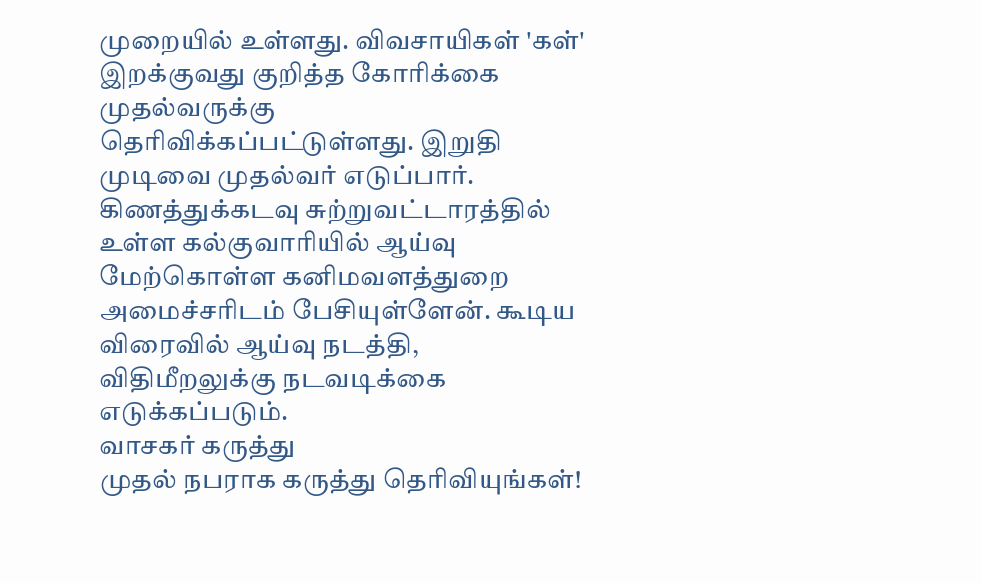முறையில் உள்ளது. விவசாயிகள் 'கள்' இறக்குவது குறித்த கோரிக்கை முதல்வருக்கு தெரிவிக்கப்பட்டுள்ளது. இறுதி முடிவை முதல்வர் எடுப்பார். கிணத்துக்கடவு சுற்றுவட்டாரத்தில் உள்ள கல்குவாரியில் ஆய்வு மேற்கொள்ள கனிமவளத்துறை அமைச்சரிடம் பேசியுள்ளேன். கூடிய விரைவில் ஆய்வு நடத்தி, விதிமீறலுக்கு நடவடிக்கை எடுக்கப்படும்.
வாசகர் கருத்து
முதல் நபராக கருத்து தெரிவியுங்கள்!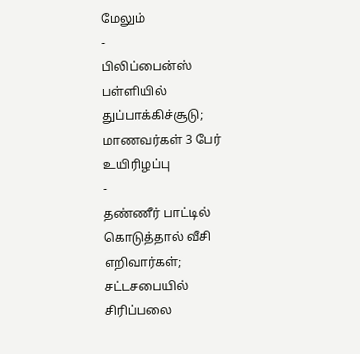மேலும்
-
பிலிப்பைன்ஸ் பள்ளியில் துப்பாக்கிச்சூடு; மாணவர்கள் 3 பேர் உயிரிழப்பு
-
தண்ணீர் பாட்டில் கொடுத்தால் வீசி எறிவார்கள்; சட்டசபையில் சிரிப்பலை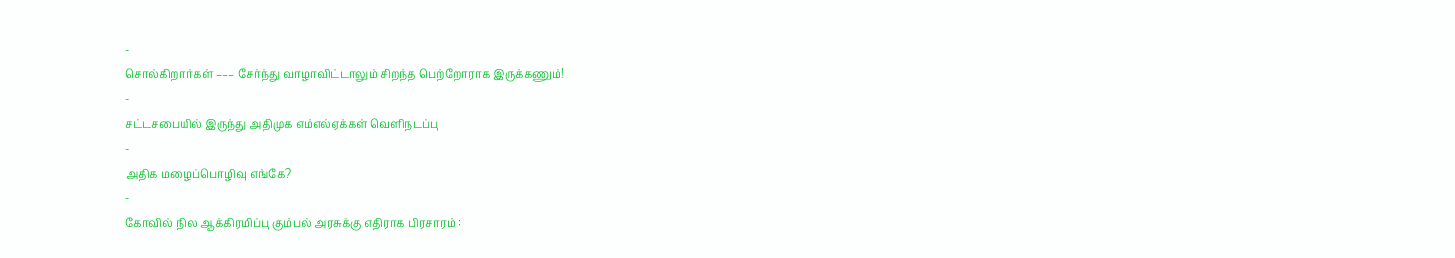-
சொல்கிறார்கள் ––– சேர்ந்து வாழாவிட்டாலும் சிறந்த பெற்றோராக இருக்கணும்!
-
சட்டசபையில் இருந்து அதிமுக எம்எல்ஏக்கள் வெளிநடப்பு
-
அதிக மழைப்பொழிவு எங்கே?
-
கோவில் நில ஆக்கிரமிப்பு கும்பல் அரசுக்கு எதிராக பிரசாரம் :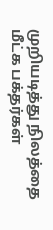முறியடித்து நிலத்தை மீட்க பக்தர்கள்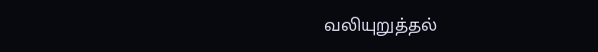வலியுறுத்தல்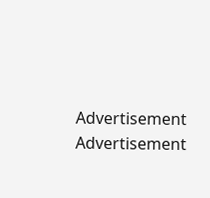Advertisement
Advertisement